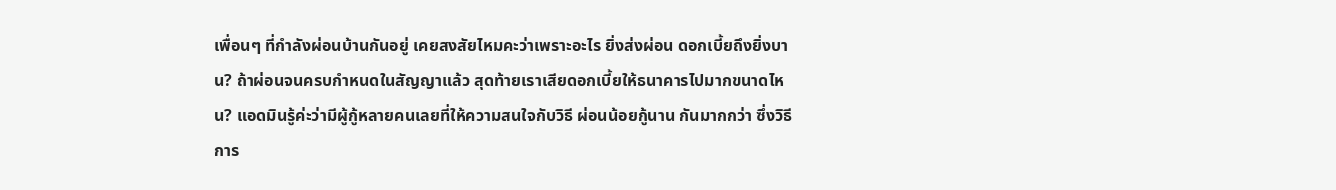เพื่อนๆ ที่กำลังผ่อนบ้านกันอยู่ เคยสงสัยไหมคะว่าเพราะอะไร ยิ่งส่งผ่อน ดอกเบี้ยถึงยิ่งบาน? ถ้าผ่อนจนครบกำหนดในสัญญาแล้ว สุดท้ายเราเสียดอกเบี้ยให้ธนาคารไปมากขนาดไหน? แอดมินรู้ค่ะว่ามีผู้กู้หลายคนเลยที่ให้ความสนใจกับวิธี ผ่อนน้อยกู้นาน กันมากกว่า ซึ่งวิธีการ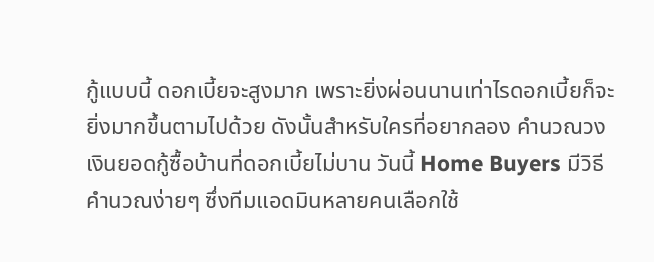กู้แบบนี้ ดอกเบี้ยจะสูงมาก เพราะยิ่งผ่อนนานเท่าไรดอกเบี้ยก็จะยิ่งมากขึ้นตามไปด้วย ดังนั้นสำหรับใครที่อยากลอง คำนวณวงเงินยอดกู้ซื้อบ้านที่ดอกเบี้ยไม่บาน วันนี้ Home Buyers มีวิธีคำนวณง่ายๆ ซึ่งทีมแอดมินหลายคนเลือกใช้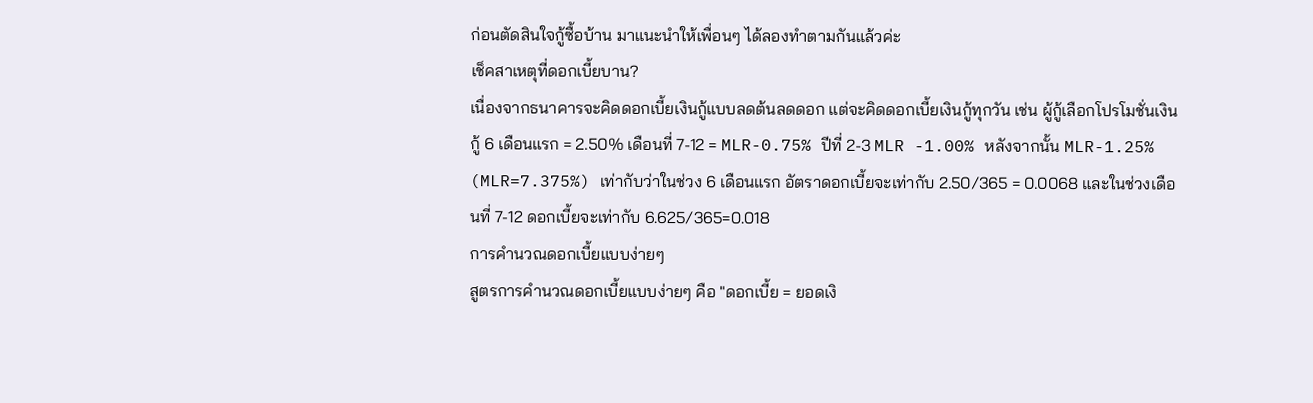ก่อนตัดสินใจกู้ซื้อบ้าน มาแนะนำให้เพื่อนๆ ได้ลองทำตามกันแล้วค่ะ
เช็คสาเหตุที่ดอกเบี้ยบาน?
เนื่องจากธนาคารจะคิดดอกเบี้ยเงินกู้แบบลดต้นลดดอก แต่จะคิดดอกเบี้ยเงินกู้ทุกวัน เช่น ผู้กู้เลือกโปรโมชั่นเงินกู้ 6 เดือนแรก = 2.50% เดือนที่ 7-12 = MLR-0.75% ปีที่ 2-3 MLR -1.00% หลังจากนั้น MLR-1.25% (MLR=7.375%) เท่ากับว่าในช่วง 6 เดือนแรก อัตราดอกเบี้ยจะเท่ากับ 2.50/365 = 0.0068 และในช่วงเดือนที่ 7-12 ดอกเบี้ยจะเท่ากับ 6.625/365=0.018
การคำนวณดอกเบี้ยแบบง่ายๆ
สูตรการคำนวณดอกเบี้ยแบบง่ายๆ คือ "ดอกเบี้ย = ยอดเงิ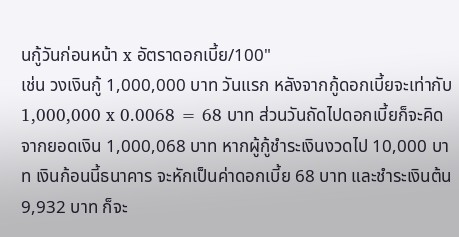นกู้วันก่อนหน้า x อัตราดอกเบี้ย/100"
เช่น วงเงินกู้ 1,000,000 บาท วันแรก หลังจากกู้ดอกเบี้ยจะเท่ากับ 1,000,000 x 0.0068 = 68 บาท ส่วนวันถัดไปดอกเบี้ยก็จะคิดจากยอดเงิน 1,000,068 บาท หากผู้กู้ชำระเงินงวดไป 10,000 บาท เงินก้อนนี้ธนาคาร จะหักเป็นค่าดอกเบี้ย 68 บาท และชำระเงินต้น 9,932 บาท ก็จะ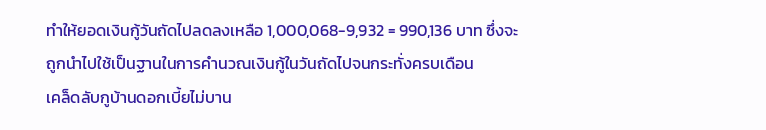ทำให้ยอดเงินกู้วันถัดไปลดลงเหลือ 1,000,068-9,932 = 990,136 บาท ซึ่งจะถูกนำไปใช้เป็นฐานในการคำนวณเงินกู้ในวันถัดไปจนกระทั่งครบเดือน
เคล็ดลับกูบ้านดอกเบี้ยไม่บาน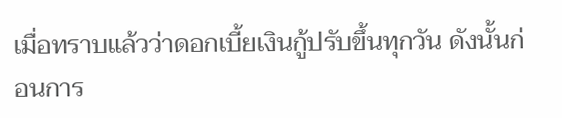เมื่อทราบแล้วว่าดอกเบี้ยเงินกู้ปรับขึ้นทุกวัน ดังนั้นก่อนการ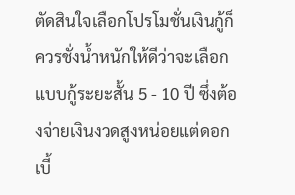ตัดสินใจเลือกโปรโมชั่นเงินกู้ก็ควรชั่งน้ำหนักให้ดีว่าจะเลือกแบบกู้ระยะสั้น 5 - 10 ปี ซึ่งต้องจ่ายเงินงวดสูงหน่อยแต่ดอกเบี้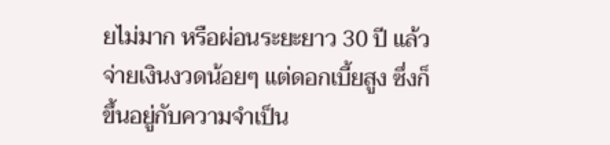ยไม่มาก หรือผ่อนระยะยาว 30 ปี แล้วจ่ายเงินงวดน้อยๆ แต่ดอกเบี้ยสูง ซึ่งก็ขึ้นอยู่กับความจำเป็น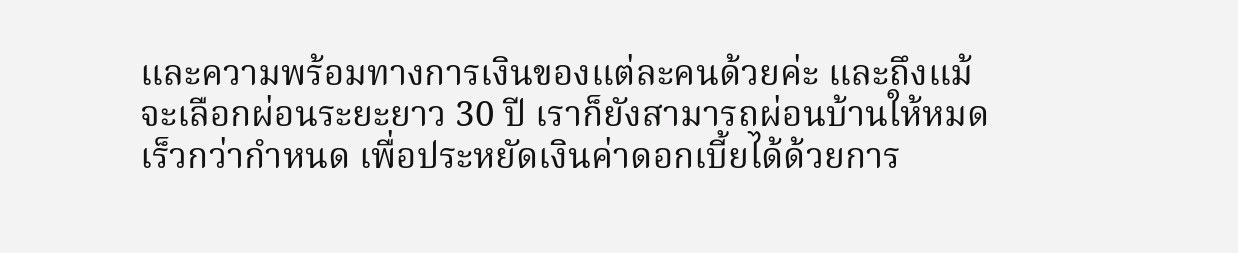และความพร้อมทางการเงินของแต่ละคนด้วยค่ะ และถึงแม้จะเลือกผ่อนระยะยาว 30 ปี เราก็ยังสามารถผ่อนบ้านให้หมดเร็วกว่ากำหนด เพื่อประหยัดเงินค่าดอกเบี้ยได้ด้วยการ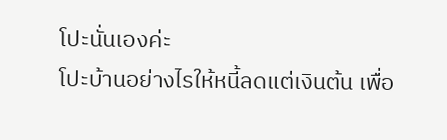โปะนั่นเองค่ะ
โปะบ้านอย่างไรให้หนี้ลดแต่เงินต้น เพื่อ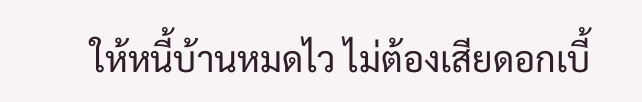ให้หนี้บ้านหมดไว ไม่ต้องเสียดอกเบี้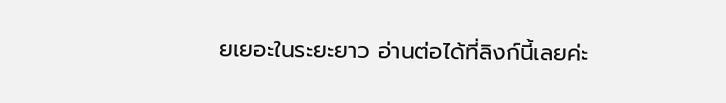ยเยอะในระยะยาว อ่านต่อได้ที่ลิงก์นี้เลยค่ะ